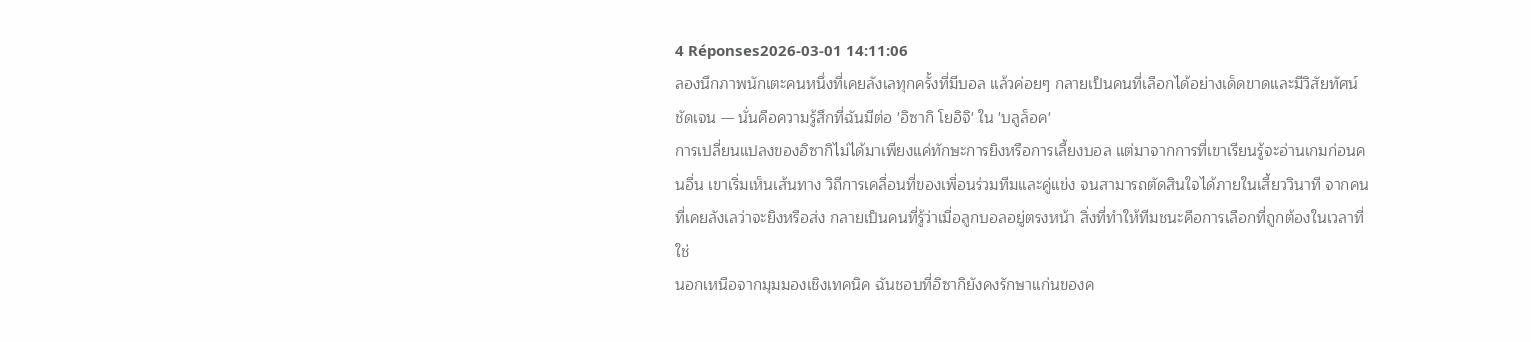4 Réponses2026-03-01 14:11:06
ลองนึกภาพนักเตะคนหนึ่งที่เคยลังเลทุกครั้งที่มีบอล แล้วค่อยๆ กลายเป็นคนที่เลือกได้อย่างเด็ดขาดและมีวิสัยทัศน์ชัดเจน — นั่นคือความรู้สึกที่ฉันมีต่อ 'อิซากิ โยอิจิ' ใน 'บลูล็อค'
การเปลี่ยนแปลงของอิซากิไม่ได้มาเพียงแค่ทักษะการยิงหรือการเลี้ยงบอล แต่มาจากการที่เขาเรียนรู้จะอ่านเกมก่อนคนอื่น เขาเริ่มเห็นเส้นทาง วิถีการเคลื่อนที่ของเพื่อนร่วมทีมและคู่แข่ง จนสามารถตัดสินใจได้ภายในเสี้ยววินาที จากคนที่เคยลังเลว่าจะยิงหรือส่ง กลายเป็นคนที่รู้ว่าเมื่อลูกบอลอยู่ตรงหน้า สิ่งที่ทำให้ทีมชนะคือการเลือกที่ถูกต้องในเวลาที่ใช่
นอกเหนือจากมุมมองเชิงเทคนิค ฉันชอบที่อิซากิยังคงรักษาแก่นของค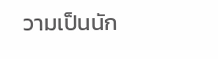วามเป็นนัก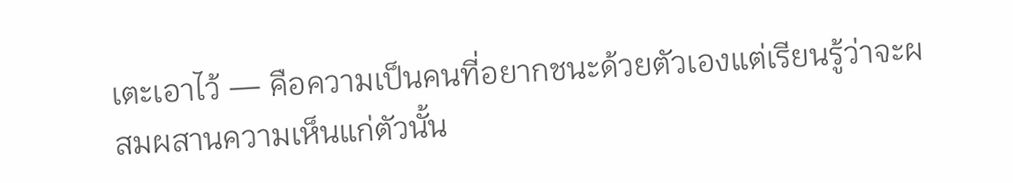เตะเอาไว้ — คือความเป็นคนที่อยากชนะด้วยตัวเองแต่เรียนรู้ว่าจะผสมผสานความเห็นแก่ตัวนั้น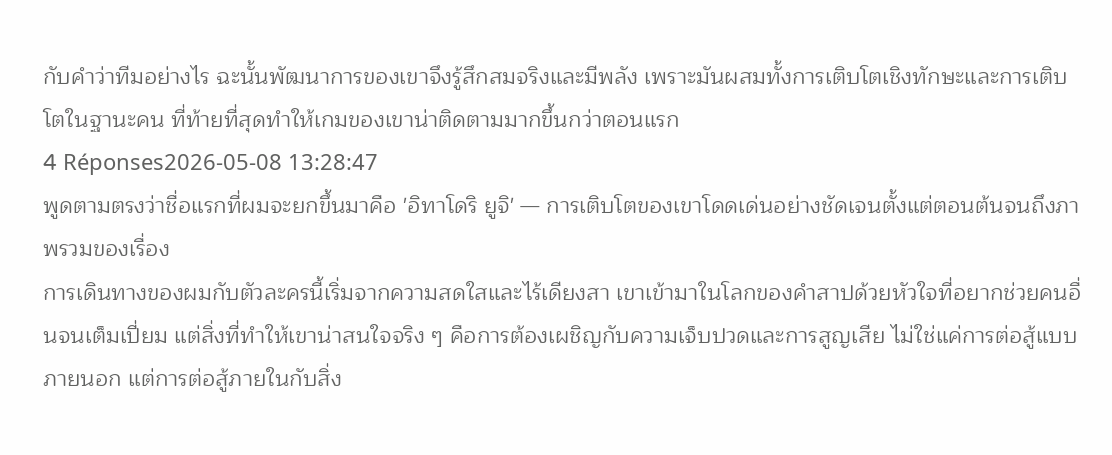กับคำว่าทีมอย่างไร ฉะนั้นพัฒนาการของเขาจึงรู้สึกสมจริงและมีพลัง เพราะมันผสมทั้งการเติบโตเชิงทักษะและการเติบโตในฐานะคน ที่ท้ายที่สุดทำให้เกมของเขาน่าติดตามมากขึ้นกว่าตอนแรก
4 Réponses2026-05-08 13:28:47
พูดตามตรงว่าชื่อแรกที่ผมจะยกขึ้นมาคือ 'อิทาโดริ ยูจิ' — การเติบโตของเขาโดดเด่นอย่างชัดเจนตั้งแต่ตอนต้นจนถึงภาพรวมของเรื่อง
การเดินทางของผมกับตัวละครนี้เริ่มจากความสดใสและไร้เดียงสา เขาเข้ามาในโลกของคำสาปด้วยหัวใจที่อยากช่วยคนอื่นจนเต็มเปี่ยม แต่สิ่งที่ทำให้เขาน่าสนใจจริง ๆ คือการต้องเผชิญกับความเจ็บปวดและการสูญเสีย ไม่ใช่แค่การต่อสู้แบบภายนอก แต่การต่อสู้ภายในกับสิ่ง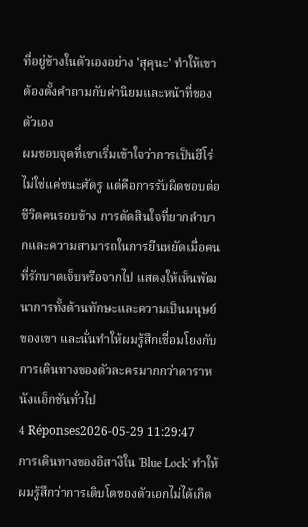ที่อยู่ข้างในตัวเองอย่าง 'สุคุนะ' ทำให้เขาต้องตั้งคำถามกับค่านิยมและหน้าที่ของตัวเอง
ผมชอบจุดที่เขาเริ่มเข้าใจว่าการเป็นฮีโร่ไม่ใช่แค่ชนะศัตรู แต่คือการรับผิดชอบต่อชีวิตคนรอบข้าง การตัดสินใจที่ยากลำบากและความสามารถในการยืนหยัดเมื่อคนที่รักบาดเจ็บหรือจากไป แสดงให้เห็นพัฒนาการทั้งด้านทักษะและความเป็นมนุษย์ของเขา และนั่นทำให้ผมรู้สึกเชื่อมโยงกับการเดินทางของตัวละครมากกว่าดาราหนังแอ็กชันทั่วไป
4 Réponses2026-05-29 11:29:47
การเดินทางของอิสางิใน 'Blue Lock' ทำให้ผมรู้สึกว่าการเติบโตของตัวเอกไม่ได้เกิด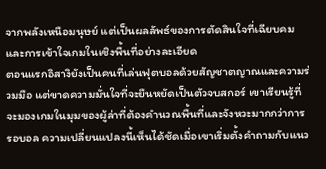จากพลังเหนือมนุษย์ แต่เป็นผลลัพธ์ของการตัดสินใจที่เฉียบคมและการเข้าใจเกมในเชิงพื้นที่อย่างละเอียด
ตอนแรกอิสางิยังเป็นคนที่เล่นฟุตบอลด้วยสัญชาตญาณและความร่วมมือ แต่ขาดความมั่นใจที่จะยืนหยัดเป็นตัวจบสกอร์ เขาเรียนรู้ที่จะมองเกมในมุมของผู้ล่าที่ต้องคำนวณพื้นที่และจังหวะมากกว่าการรอบอล ความเปลี่ยนแปลงนี้เห็นได้ชัดเมื่อเขาเริ่มตั้งคำถามกับแนว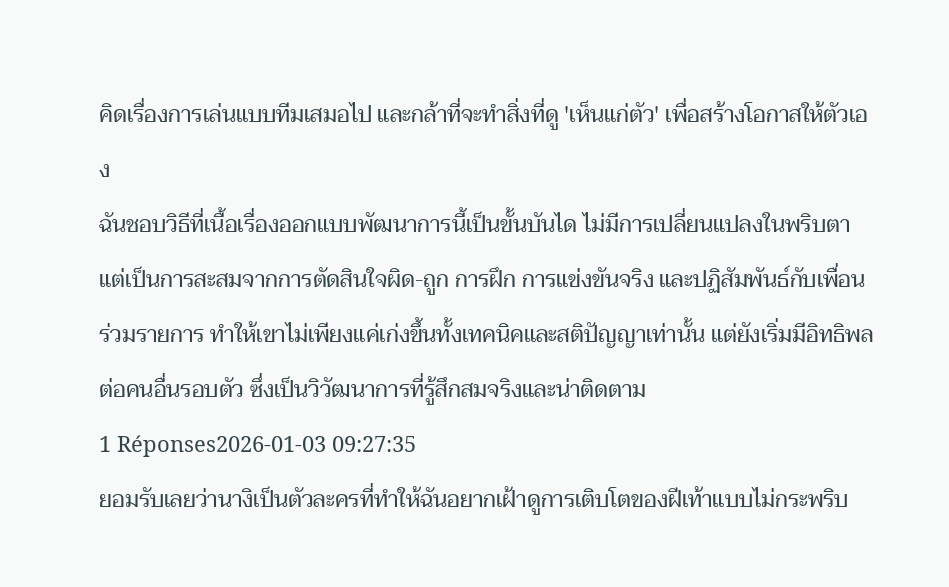คิดเรื่องการเล่นแบบทีมเสมอไป และกล้าที่จะทำสิ่งที่ดู 'เห็นแก่ตัว' เพื่อสร้างโอกาสให้ตัวเอง
ฉันชอบวิธีที่เนื้อเรื่องออกแบบพัฒนาการนี้เป็นขั้นบันได ไม่มีการเปลี่ยนแปลงในพริบตา แต่เป็นการสะสมจากการตัดสินใจผิด-ถูก การฝึก การแข่งขันจริง และปฏิสัมพันธ์กับเพื่อนร่วมรายการ ทำให้เขาไม่เพียงแค่เก่งขึ้นทั้งเทคนิคและสติปัญญาเท่านั้น แต่ยังเริ่มมีอิทธิพลต่อคนอื่นรอบตัว ซึ่งเป็นวิวัฒนาการที่รู้สึกสมจริงและน่าติดตาม
1 Réponses2026-01-03 09:27:35
ยอมรับเลยว่านางิเป็นตัวละครที่ทำให้ฉันอยากเฝ้าดูการเติบโตของฝีเท้าแบบไม่กระพริบ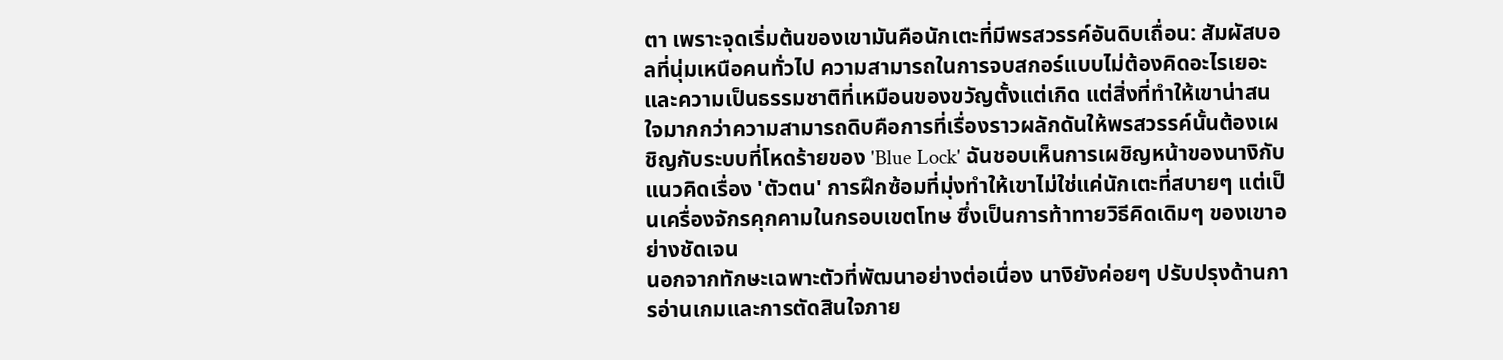ตา เพราะจุดเริ่มต้นของเขามันคือนักเตะที่มีพรสวรรค์อันดิบเถื่อน: สัมผัสบอลที่นุ่มเหนือคนทั่วไป ความสามารถในการจบสกอร์แบบไม่ต้องคิดอะไรเยอะ และความเป็นธรรมชาติที่เหมือนของขวัญตั้งแต่เกิด แต่สิ่งที่ทำให้เขาน่าสนใจมากกว่าความสามารถดิบคือการที่เรื่องราวผลักดันให้พรสวรรค์นั้นต้องเผชิญกับระบบที่โหดร้ายของ 'Blue Lock' ฉันชอบเห็นการเผชิญหน้าของนางิกับแนวคิดเรื่อง 'ตัวตน' การฝึกซ้อมที่มุ่งทำให้เขาไม่ใช่แค่นักเตะที่สบายๆ แต่เป็นเครื่องจักรคุกคามในกรอบเขตโทษ ซึ่งเป็นการท้าทายวิธีคิดเดิมๆ ของเขาอย่างชัดเจน
นอกจากทักษะเฉพาะตัวที่พัฒนาอย่างต่อเนื่อง นางิยังค่อยๆ ปรับปรุงด้านการอ่านเกมและการตัดสินใจภาย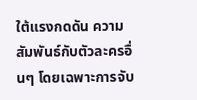ใต้แรงกดดัน ความสัมพันธ์กับตัวละครอื่นๆ โดยเฉพาะการจับ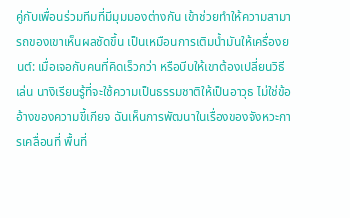คู่กับเพื่อนร่วมทีมที่มีมุมมองต่างกัน เข้าช่วยทำให้ความสามารถของเขาเห็นผลชัดขึ้น เป็นเหมือนการเติมน้ำมันให้เครื่องยนต์: เมื่อเจอกับคนที่คิดเร็วกว่า หรือบีบให้เขาต้องเปลี่ยนวิธีเล่น นางิเรียนรู้ที่จะใช้ความเป็นธรรมชาติให้เป็นอาวุธ ไม่ใช่ข้ออ้างของความขี้เกียจ ฉันเห็นการพัฒนาในเรื่องของจังหวะการเคลื่อนที่ พื้นที่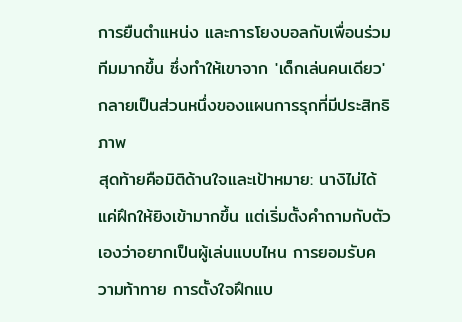การยืนตำแหน่ง และการโยงบอลกับเพื่อนร่วมทีมมากขึ้น ซึ่งทำให้เขาจาก 'เด็กเล่นคนเดียว' กลายเป็นส่วนหนึ่งของแผนการรุกที่มีประสิทธิภาพ
สุดท้ายคือมิติด้านใจและเป้าหมาย: นางิไม่ได้แค่ฝึกให้ยิงเข้ามากขึ้น แต่เริ่มตั้งคำถามกับตัวเองว่าอยากเป็นผู้เล่นแบบไหน การยอมรับความท้าทาย การตั้งใจฝึกแบ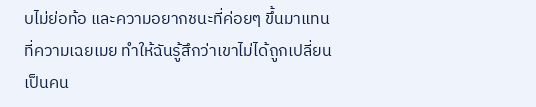บไม่ย่อท้อ และความอยากชนะที่ค่อยๆ ขึ้นมาแทนที่ความเฉยเมย ทำให้ฉันรู้สึกว่าเขาไม่ได้ถูกเปลี่ยนเป็นคน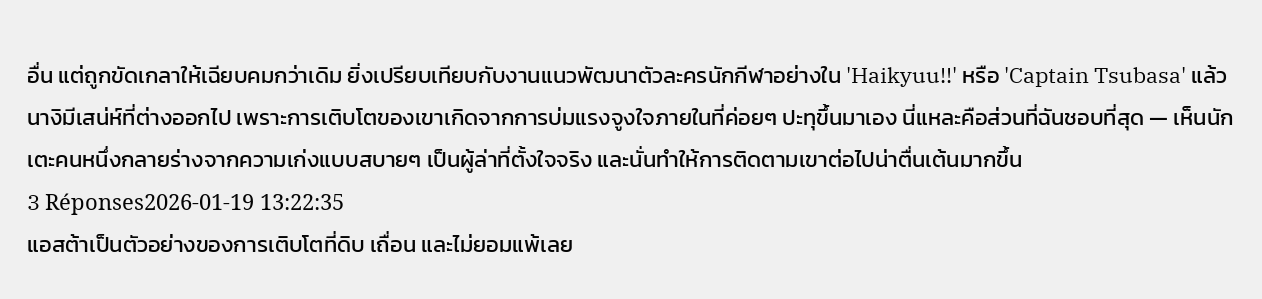อื่น แต่ถูกขัดเกลาให้เฉียบคมกว่าเดิม ยิ่งเปรียบเทียบกับงานแนวพัฒนาตัวละครนักกีฬาอย่างใน 'Haikyuu!!' หรือ 'Captain Tsubasa' แล้ว นางิมีเสน่ห์ที่ต่างออกไป เพราะการเติบโตของเขาเกิดจากการบ่มแรงจูงใจภายในที่ค่อยๆ ปะทุขึ้นมาเอง นี่แหละคือส่วนที่ฉันชอบที่สุด — เห็นนักเตะคนหนึ่งกลายร่างจากความเก่งแบบสบายๆ เป็นผู้ล่าที่ตั้งใจจริง และนั่นทำให้การติดตามเขาต่อไปน่าตื่นเต้นมากขึ้น
3 Réponses2026-01-19 13:22:35
แอสต้าเป็นตัวอย่างของการเติบโตที่ดิบ เถื่อน และไม่ยอมแพ้เลย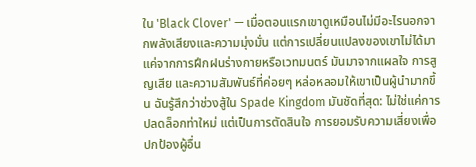ใน 'Black Clover' — เมื่อตอนแรกเขาดูเหมือนไม่มีอะไรนอกจากพลังเสียงและความมุ่งมั่น แต่การเปลี่ยนแปลงของเขาไม่ได้มาแค่จากการฝึกฝนร่างกายหรือเวทมนตร์ มันมาจากแผลใจ การสูญเสีย และความสัมพันธ์ที่ค่อยๆ หล่อหลอมให้เขาเป็นผู้นำมากขึ้น ฉันรู้สึกว่าช่วงสู้ใน Spade Kingdom มันชัดที่สุด: ไม่ใช่แค่การปลดล็อกท่าใหม่ แต่เป็นการตัดสินใจ การยอมรับความเสี่ยงเพื่อปกป้องผู้อื่น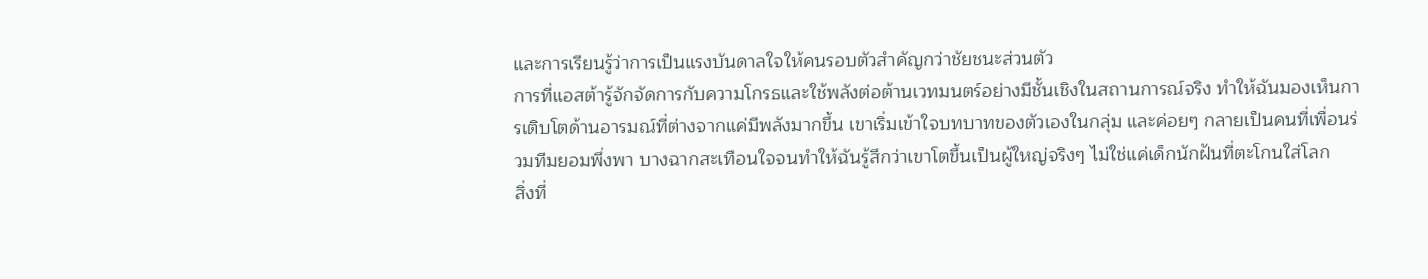และการเรียนรู้ว่าการเป็นแรงบันดาลใจให้คนรอบตัวสำคัญกว่าชัยชนะส่วนตัว
การที่แอสต้ารู้จักจัดการกับความโกรธและใช้พลังต่อต้านเวทมนตร์อย่างมีชั้นเชิงในสถานการณ์จริง ทำให้ฉันมองเห็นการเติบโตด้านอารมณ์ที่ต่างจากแค่มีพลังมากขึ้น เขาเริ่มเข้าใจบทบาทของตัวเองในกลุ่ม และค่อยๆ กลายเป็นคนที่เพื่อนร่วมทีมยอมพึ่งพา บางฉากสะเทือนใจจนทำให้ฉันรู้สึกว่าเขาโตขึ้นเป็นผู้ใหญ่จริงๆ ไม่ใช่แค่เด็กนักฝันที่ตะโกนใส่โลก
สิ่งที่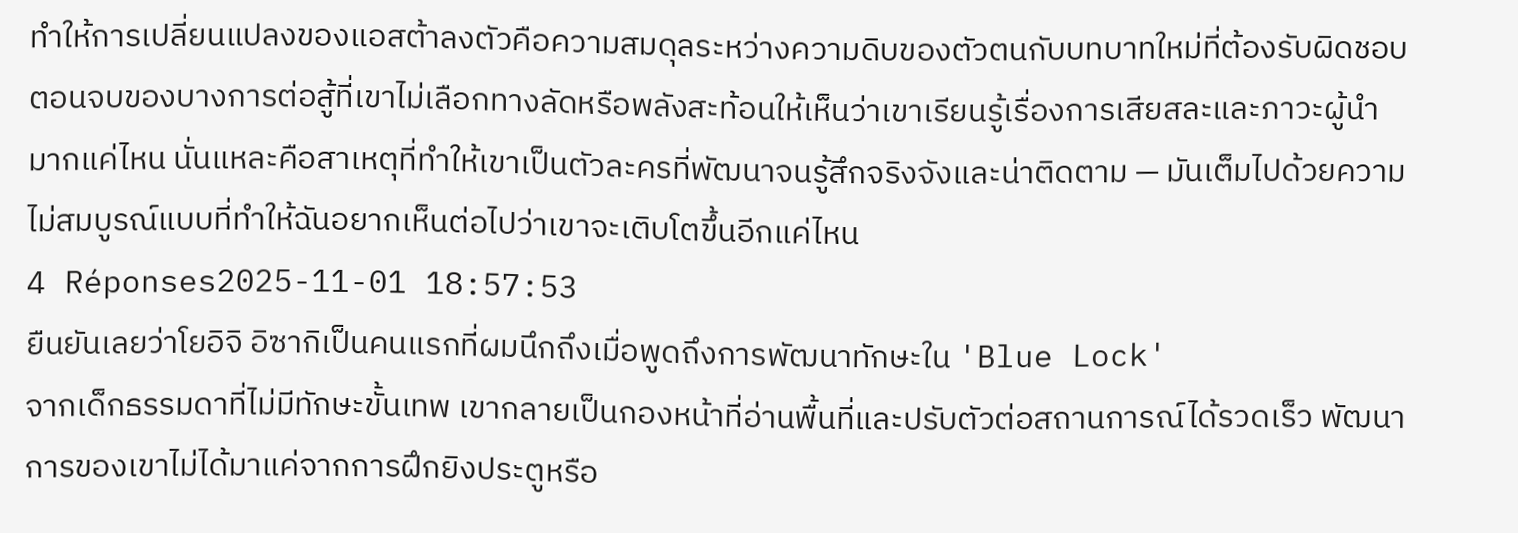ทำให้การเปลี่ยนแปลงของแอสต้าลงตัวคือความสมดุลระหว่างความดิบของตัวตนกับบทบาทใหม่ที่ต้องรับผิดชอบ ตอนจบของบางการต่อสู้ที่เขาไม่เลือกทางลัดหรือพลังสะท้อนให้เห็นว่าเขาเรียนรู้เรื่องการเสียสละและภาวะผู้นำมากแค่ไหน นั่นแหละคือสาเหตุที่ทำให้เขาเป็นตัวละครที่พัฒนาจนรู้สึกจริงจังและน่าติดตาม — มันเต็มไปด้วยความไม่สมบูรณ์แบบที่ทำให้ฉันอยากเห็นต่อไปว่าเขาจะเติบโตขึ้นอีกแค่ไหน
4 Réponses2025-11-01 18:57:53
ยืนยันเลยว่าโยอิจิ อิซากิเป็นคนแรกที่ผมนึกถึงเมื่อพูดถึงการพัฒนาทักษะใน 'Blue Lock'
จากเด็กธรรมดาที่ไม่มีทักษะขั้นเทพ เขากลายเป็นกองหน้าที่อ่านพื้นที่และปรับตัวต่อสถานการณ์ได้รวดเร็ว พัฒนาการของเขาไม่ได้มาแค่จากการฝึกยิงประตูหรือ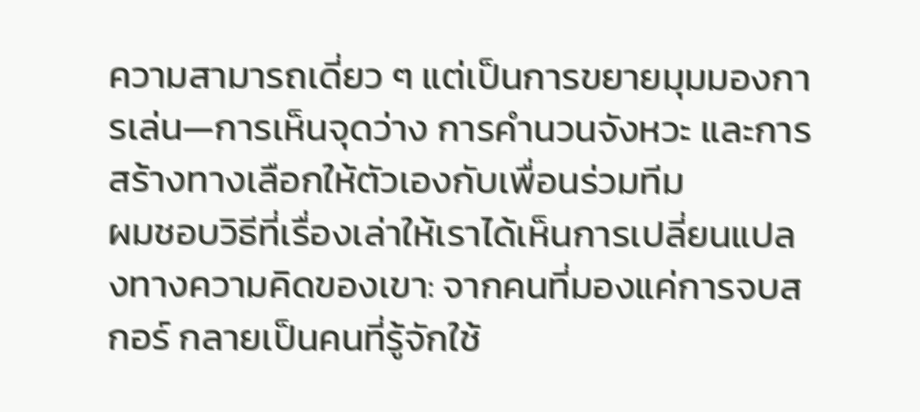ความสามารถเดี่ยว ๆ แต่เป็นการขยายมุมมองการเล่น—การเห็นจุดว่าง การคำนวนจังหวะ และการสร้างทางเลือกให้ตัวเองกับเพื่อนร่วมทีม
ผมชอบวิธีที่เรื่องเล่าให้เราได้เห็นการเปลี่ยนแปลงทางความคิดของเขา: จากคนที่มองแค่การจบสกอร์ กลายเป็นคนที่รู้จักใช้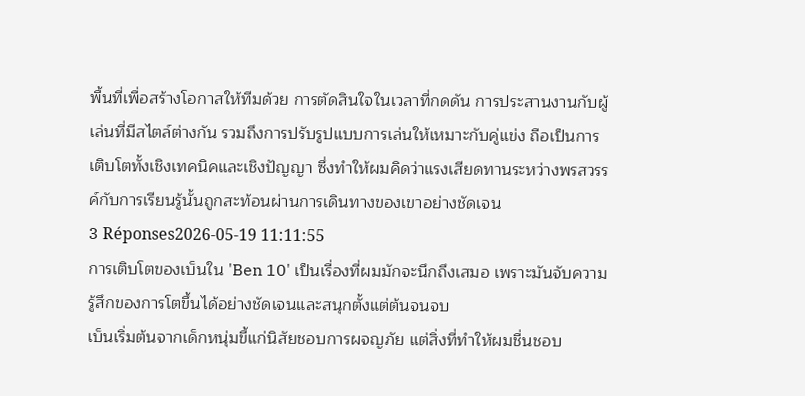พื้นที่เพื่อสร้างโอกาสให้ทีมด้วย การตัดสินใจในเวลาที่กดดัน การประสานงานกับผู้เล่นที่มีสไตล์ต่างกัน รวมถึงการปรับรูปแบบการเล่นให้เหมาะกับคู่แข่ง ถือเป็นการเติบโตทั้งเชิงเทคนิคและเชิงปัญญา ซึ่งทำให้ผมคิดว่าแรงเสียดทานระหว่างพรสวรรค์กับการเรียนรู้นั้นถูกสะท้อนผ่านการเดินทางของเขาอย่างชัดเจน
3 Réponses2026-05-19 11:11:55
การเติบโตของเบ็นใน 'Ben 10' เป็นเรื่องที่ผมมักจะนึกถึงเสมอ เพราะมันจับความรู้สึกของการโตขึ้นได้อย่างชัดเจนและสนุกตั้งแต่ต้นจนจบ
เบ็นเริ่มต้นจากเด็กหนุ่มขี้แก่นิสัยชอบการผจญภัย แต่สิ่งที่ทำให้ผมชื่นชอบ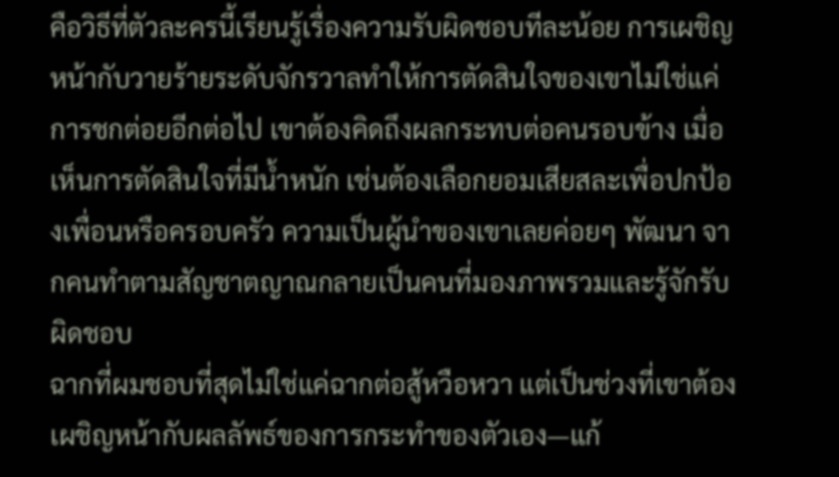คือวิธีที่ตัวละครนี้เรียนรู้เรื่องความรับผิดชอบทีละน้อย การเผชิญหน้ากับวายร้ายระดับจักรวาลทำให้การตัดสินใจของเขาไม่ใช่แค่การชกต่อยอีกต่อไป เขาต้องคิดถึงผลกระทบต่อคนรอบข้าง เมื่อเห็นการตัดสินใจที่มีน้ำหนัก เช่นต้องเลือกยอมเสียสละเพื่อปกป้องเพื่อนหรือครอบครัว ความเป็นผู้นำของเขาเลยค่อยๆ พัฒนา จากคนทำตามสัญชาตญาณกลายเป็นคนที่มองภาพรวมและรู้จักรับผิดชอบ
ฉากที่ผมชอบที่สุดไม่ใช่แค่ฉากต่อสู้หวือหวา แต่เป็นช่วงที่เขาต้องเผชิญหน้ากับผลลัพธ์ของการกระทำของตัวเอง—แก้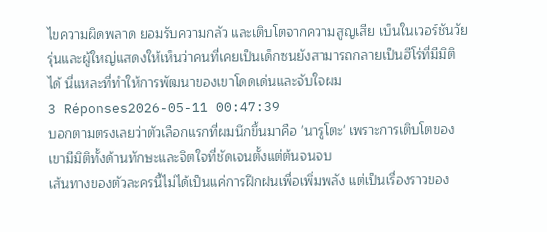ไขความผิดพลาด ยอมรับความกลัว และเติบโตจากความสูญเสีย เบ็นในเวอร์ชันวัยรุ่นและผู้ใหญ่แสดงให้เห็นว่าคนที่เคยเป็นเด็กซนยังสามารถกลายเป็นฮีโร่ที่มีมิติได้ นี่แหละที่ทำให้การพัฒนาของเขาโดดเด่นและจับใจผม
3 Réponses2026-05-11 00:47:39
บอกตามตรงเลยว่าตัวเลือกแรกที่ผมนึกขึ้นมาคือ 'นารูโตะ' เพราะการเติบโตของเขามีมิติทั้งด้านทักษะและจิตใจที่ชัดเจนตั้งแต่ต้นจนจบ
เส้นทางของตัวละครนี้ไม่ได้เป็นแค่การฝึกฝนเพื่อเพิ่มพลัง แต่เป็นเรื่องราวของ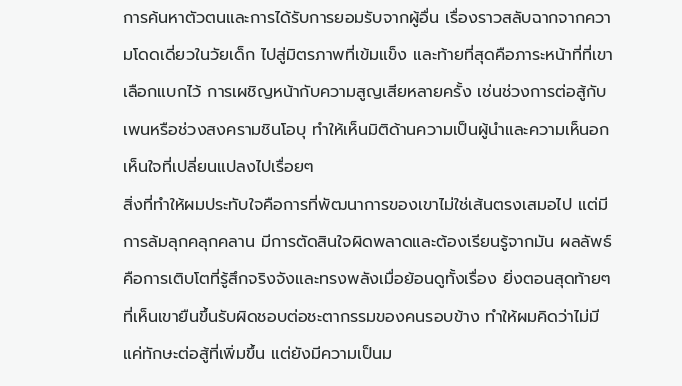การค้นหาตัวตนและการได้รับการยอมรับจากผู้อื่น เรื่องราวสลับฉากจากความโดดเดี่ยวในวัยเด็ก ไปสู่มิตรภาพที่เข้มแข็ง และท้ายที่สุดคือภาระหน้าที่ที่เขาเลือกแบกไว้ การเผชิญหน้ากับความสูญเสียหลายครั้ง เช่นช่วงการต่อสู้กับเพนหรือช่วงสงครามชินโอบุ ทำให้เห็นมิติด้านความเป็นผู้นำและความเห็นอกเห็นใจที่เปลี่ยนแปลงไปเรื่อยๆ
สิ่งที่ทำให้ผมประทับใจคือการที่พัฒนาการของเขาไม่ใช่เส้นตรงเสมอไป แต่มีการล้มลุกคลุกคลาน มีการตัดสินใจผิดพลาดและต้องเรียนรู้จากมัน ผลลัพธ์คือการเติบโตที่รู้สึกจริงจังและทรงพลังเมื่อย้อนดูทั้งเรื่อง ยิ่งตอนสุดท้ายๆ ที่เห็นเขายืนขึ้นรับผิดชอบต่อชะตากรรมของคนรอบข้าง ทำให้ผมคิดว่าไม่มีแค่ทักษะต่อสู้ที่เพิ่มขึ้น แต่ยังมีความเป็นม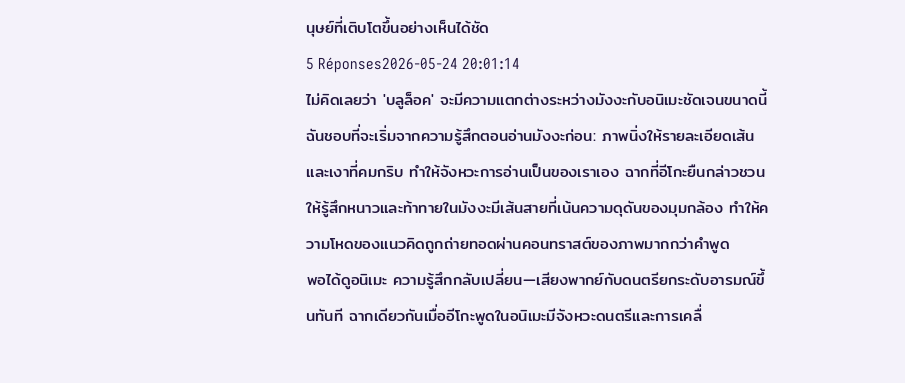นุษย์ที่เติบโตขึ้นอย่างเห็นได้ชัด
5 Réponses2026-05-24 20:01:14
ไม่คิดเลยว่า 'บลูล็อค' จะมีความแตกต่างระหว่างมังงะกับอนิเมะชัดเจนขนาดนี้
ฉันชอบที่จะเริ่มจากความรู้สึกตอนอ่านมังงะก่อน: ภาพนิ่งให้รายละเอียดเส้นและเงาที่คมกริบ ทำให้จังหวะการอ่านเป็นของเราเอง ฉากที่อีโกะยืนกล่าวชวนให้รู้สึกหนาวและท้าทายในมังงะมีเส้นสายที่เน้นความดุดันของมุมกล้อง ทำให้ความโหดของแนวคิดถูกถ่ายทอดผ่านคอนทราสต์ของภาพมากกว่าคำพูด
พอได้ดูอนิเมะ ความรู้สึกกลับเปลี่ยน—เสียงพากย์กับดนตรียกระดับอารมณ์ขึ้นทันที ฉากเดียวกันเมื่ออีโกะพูดในอนิเมะมีจังหวะดนตรีและการเคลื่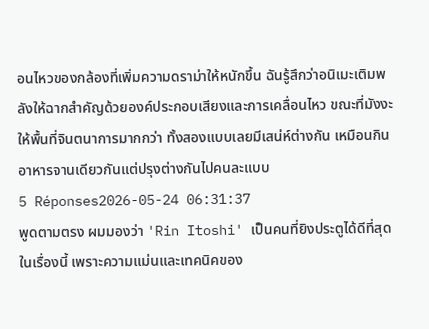อนไหวของกล้องที่เพิ่มความดราม่าให้หนักขึ้น ฉันรู้สึกว่าอนิเมะเติมพลังให้ฉากสำคัญด้วยองค์ประกอบเสียงและการเคลื่อนไหว ขณะที่มังงะให้พื้นที่จินตนาการมากกว่า ทั้งสองแบบเลยมีเสน่ห์ต่างกัน เหมือนกินอาหารจานเดียวกันแต่ปรุงต่างกันไปคนละแบบ
5 Réponses2026-05-24 06:31:37
พูดตามตรง ผมมองว่า 'Rin Itoshi' เป็นคนที่ยิงประตูได้ดีที่สุดในเรื่องนี้ เพราะความแม่นและเทคนิคของ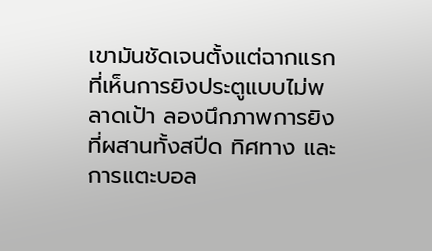เขามันชัดเจนตั้งแต่ฉากแรกที่เห็นการยิงประตูแบบไม่พลาดเป้า ลองนึกภาพการยิงที่ผสานทั้งสปีด ทิศทาง และการแตะบอล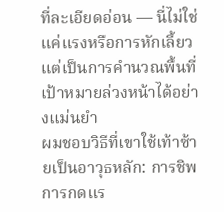ที่ละเอียดอ่อน — นี่ไม่ใช่แค่แรงหรือการหักเลี้ยว แต่เป็นการคำนวณพื้นที่เป้าหมายล่วงหน้าได้อย่างแม่นยำ
ผมชอบวิธีที่เขาใช้เท้าซ้ายเป็นอาวุธหลัก: การชิพ การกดแร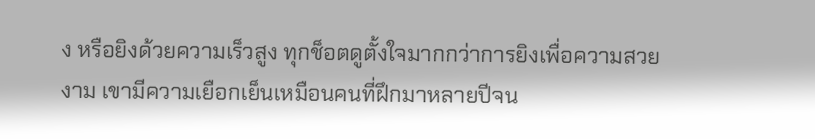ง หรือยิงด้วยความเร็วสูง ทุกช็อตดูตั้งใจมากกว่าการยิงเพื่อความสวยงาม เขามีความเยือกเย็นเหมือนคนที่ฝึกมาหลายปีจน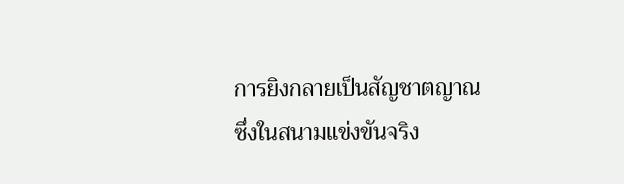การยิงกลายเป็นสัญชาตญาณ ซึ่งในสนามแข่งขันจริง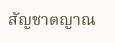สัญชาตญาณ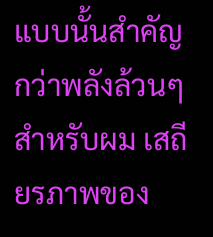แบบนั้นสำคัญกว่าพลังล้วนๆ สำหรับผม เสถียรภาพของ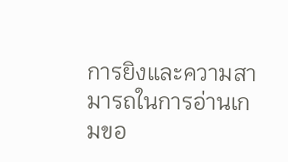การยิงและความสามารถในการอ่านเกมขอ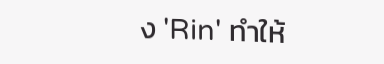ง 'Rin' ทำให้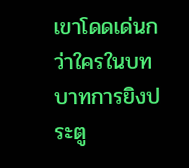เขาโดดเด่นกว่าใครในบทบาทการยิงประตู